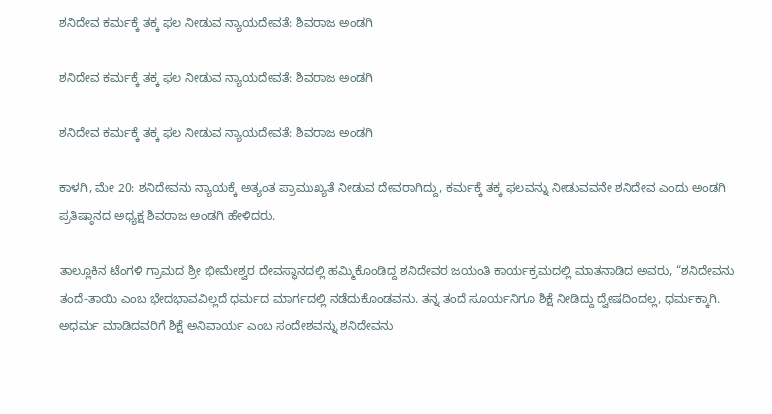ಶನಿದೇವ ಕರ್ಮಕ್ಕೆ ತಕ್ಕ ಫಲ ನೀಡುವ ನ್ಯಾಯದೇವತೆ: ಶಿವರಾಜ ಅಂಡಗಿ

ಶನಿದೇವ ಕರ್ಮಕ್ಕೆ ತಕ್ಕ ಫಲ ನೀಡುವ ನ್ಯಾಯದೇವತೆ: ಶಿವರಾಜ ಅಂಡಗಿ

ಶನಿದೇವ ಕರ್ಮಕ್ಕೆ ತಕ್ಕ ಫಲ ನೀಡುವ ನ್ಯಾಯದೇವತೆ: ಶಿವರಾಜ ಅಂಡಗಿ

ಕಾಳಗಿ, ಮೇ 20: ಶನಿದೇವನು ನ್ಯಾಯಕ್ಕೆ ಅತ್ಯಂತ ಪ್ರಾಮುಖ್ಯತೆ ನೀಡುವ ದೇವರಾಗಿದ್ದು, ಕರ್ಮಕ್ಕೆ ತಕ್ಕ ಫಲವನ್ನು ನೀಡುವವನೇ ಶನಿದೇವ ಎಂದು ಅಂಡಗಿ ಪ್ರತಿಷ್ಠಾನದ ಅಧ್ಯಕ್ಷ ಶಿವರಾಜ ಅಂಡಗಿ ಹೇಳಿದರು.

ತಾಲ್ಲೂಕಿನ ಟೆಂಗಳಿ ಗ್ರಾಮದ ಶ್ರೀ ಭೀಮೇಶ್ವರ ದೇವಸ್ಥಾನದಲ್ಲಿ ಹಮ್ಮಿಕೊಂಡಿದ್ದ ಶನಿದೇವರ ಜಯಂತಿ ಕಾರ್ಯಕ್ರಮದಲ್ಲಿ ಮಾತನಾಡಿದ ಅವರು, “ಶನಿದೇವನು ತಂದೆ-ತಾಯಿ ಎಂಬ ಭೇದಭಾವವಿಲ್ಲದೆ ಧರ್ಮದ ಮಾರ್ಗದಲ್ಲಿ ನಡೆದುಕೊಂಡವನು. ತನ್ನ ತಂದೆ ಸೂರ್ಯನಿಗೂ ಶಿಕ್ಷೆ ನೀಡಿದ್ದು ದ್ವೇಷದಿಂದಲ್ಲ, ಧರ್ಮಕ್ಕಾಗಿ. ಅಧರ್ಮ ಮಾಡಿದವರಿಗೆ ಶಿಕ್ಷೆ ಅನಿವಾರ್ಯ ಎಂಬ ಸಂದೇಶವನ್ನು ಶನಿದೇವನು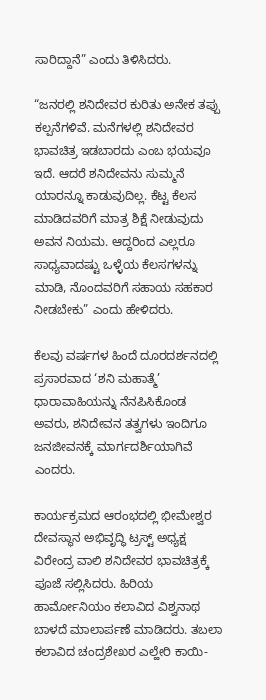ಸಾರಿದ್ದಾನೆ” ಎಂದು ತಿಳಿಸಿದರು.

“ಜನರಲ್ಲಿ ಶನಿದೇವರ ಕುರಿತು ಅನೇಕ ತಪ್ಪು ಕಲ್ಪನೆಗಳಿವೆ. ಮನೆಗಳಲ್ಲಿ ಶನಿದೇವರ ಭಾವಚಿತ್ರ ಇಡಬಾರದು ಎಂಬ ಭಯವೂ ಇದೆ. ಆದರೆ ಶನಿದೇವನು ಸುಮ್ಮನೆ ಯಾರನ್ನೂ ಕಾಡುವುದಿಲ್ಲ. ಕೆಟ್ಟ ಕೆಲಸ ಮಾಡಿದವರಿಗೆ ಮಾತ್ರ ಶಿಕ್ಷೆ ನೀಡುವುದು ಅವನ ನಿಯಮ. ಆದ್ದರಿಂದ ಎಲ್ಲರೂ ಸಾಧ್ಯವಾದಷ್ಟು ಒಳ್ಳೆಯ ಕೆಲಸಗಳನ್ನು ಮಾಡಿ, ನೊಂದವರಿಗೆ ಸಹಾಯ ಸಹಕಾರ ನೀಡಬೇಕು” ಎಂದು ಹೇಳಿದರು.

ಕೆಲವು ವರ್ಷಗಳ ಹಿಂದೆ ದೂರದರ್ಶನದಲ್ಲಿ ಪ್ರಸಾರವಾದ ‘ಶನಿ ಮಹಾತ್ಮೆ’ ಧಾರಾವಾಹಿಯನ್ನು ನೆನಪಿಸಿಕೊಂಡ ಅವರು, ಶನಿದೇವನ ತತ್ವಗಳು ಇಂದಿಗೂ ಜನಜೀವನಕ್ಕೆ ಮಾರ್ಗದರ್ಶಿಯಾಗಿವೆ ಎಂದರು.

ಕಾರ್ಯಕ್ರಮದ ಆರಂಭದಲ್ಲಿ ಭೀಮೇಶ್ವರ ದೇವಸ್ಥಾನ ಅಭಿವೃದ್ಧಿ ಟ್ರಸ್ಟ್ ಅಧ್ಯಕ್ಷ ವಿರೇಂದ್ರ ವಾಲಿ ಶನಿದೇವರ ಭಾವಚಿತ್ರಕ್ಕೆ ಪೂಜೆ ಸಲ್ಲಿಸಿದರು. ಹಿರಿಯ ಹಾರ್ಮೋನಿಯಂ ಕಲಾವಿದ ವಿಶ್ವನಾಥ ಬಾಳದೆ ಮಾಲಾರ್ಪಣೆ ಮಾಡಿದರು. ತಬಲಾ ಕಲಾವಿದ ಚಂದ್ರಶೇಖರ ಎಲ್ಹೇರಿ ಕಾಯಿ-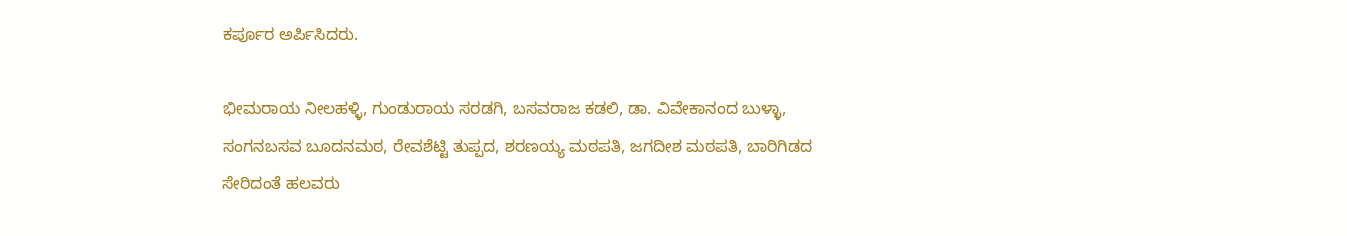ಕರ್ಪೂರ ಅರ್ಪಿಸಿದರು.

ಭೀಮರಾಯ ನೀಲಹಳ್ಳಿ, ಗುಂಡುರಾಯ ಸರಡಗಿ, ಬಸವರಾಜ ಕಡಲಿ, ಡಾ. ವಿವೇಕಾನಂದ ಬುಳ್ಳಾ, ಸಂಗನಬಸವ ಬೂದನಮಠ, ರೇವಶೆಟ್ಟಿ ತುಪ್ಪದ, ಶರಣಯ್ಯ ಮಠಪತಿ, ಜಗದೀಶ ಮಠಪತಿ, ಬಾರಿಗಿಡದ ಸೇರಿದಂತೆ ಹಲವರು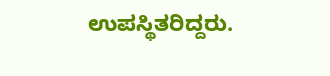ಉಪಸ್ಥಿತರಿದ್ದರು.